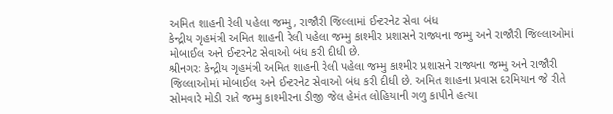અમિત શાહની રેલી પહેલા જમ્મુ, રાજૌરી જિલ્લામાં ઈન્ટરનેટ સેવા બંધ
કેન્દ્રીય ગૃહમંત્રી અમિત શાહની રેલી પહેલા જમ્મુ કાશ્મીર પ્રશાસને રાજ્યના જમ્મુ અને રાજૌરી જિલ્લાઓમાં મોબાઈલ અને ઈન્ટરનેટ સેવાઓ બંધ કરી દીધી છે.
શ્રીનગરઃ કેન્દ્રીય ગૃહમંત્રી અમિત શાહની રેલી પહેલા જમ્મુ કાશ્મીર પ્રશાસને રાજ્યના જમ્મુ અને રાજૌરી જિલ્લાઓમાં મોબાઈલ અને ઈન્ટરનેટ સેવાઓ બંધ કરી દીધી છે. અમિત શાહના પ્રવાસ દરમિયાન જે રીતે સોમવારે મોડી રાતે જમ્મુ કાશ્મીરના ડીજી જેલ હેમંત લોહિયાની ગળુ કાપીને હત્યા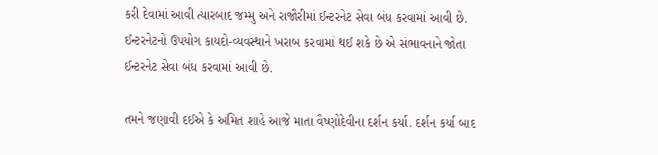કરી દેવામાં આવી ત્યારબાદ જમ્મુ અને રાજૌરીમાં ઈન્ટરનેટ સેવા બંધ કરવામાં આવી છે. ઈન્ટરનેટનો ઉપયોગ કાયદો-વ્યવસ્થાને ખરાબ કરવામાં થઈ શકે છે એ સંભાવનાને જોતા ઈન્ટરનેટ સેવા બંધ કરવામાં આવી છે.

તમને જણાવી દઈએ કે અમિત શાહે આજે માતા વૈષ્ણોદેવીના દર્શન કર્યા. દર્શન કર્યા બાદ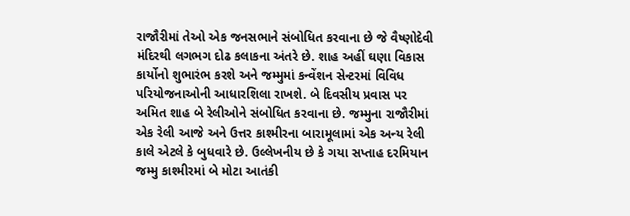રાજૌરીમાં તેઓ એક જનસભાને સંબોધિત કરવાના છે જે વૈષ્ણોદેવી મંદિરથી લગભગ દોઢ કલાકના અંતરે છે. શાહ અહીં ઘણા વિકાસ કાર્યોનો શુભારંભ કરશે અને જમ્મુમાં કન્વેંશન સેન્ટરમાં વિવિધ પરિયોજનાઓની આધારશિલા રાખશે. બે દિવસીય પ્રવાસ પર અમિત શાહ બે રેલીઓને સંબોધિત કરવાના છે. જમ્મુના રાજૌરીમાં એક રેલી આજે અને ઉત્તર કાશ્મીરના બારામૂલામાં એક અન્ય રેલી કાલે એટલે કે બુધવારે છે. ઉલ્લેખનીય છે કે ગયા સપ્તાહ દરમિયાન જમ્મુ કાશ્મીરમાં બે મોટા આતંકી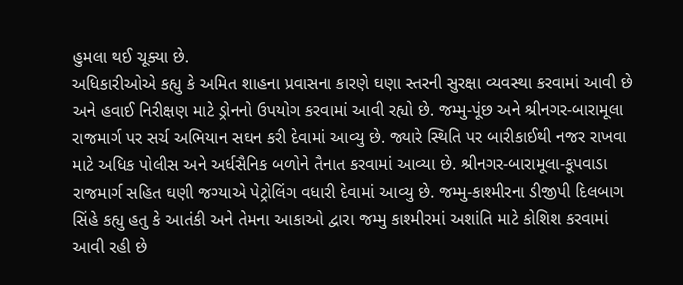હુમલા થઈ ચૂક્યા છે.
અધિકારીઓએ કહ્યુ કે અમિત શાહના પ્રવાસના કારણે ઘણા સ્તરની સુરક્ષા વ્યવસ્થા કરવામાં આવી છે અને હવાઈ નિરીક્ષણ માટે ડ્રોનનો ઉપયોગ કરવામાં આવી રહ્યો છે. જમ્મુ-પૂંછ અને શ્રીનગર-બારામૂલા રાજમાર્ગ પર સર્ચ અભિયાન સઘન કરી દેવામાં આવ્યુ છે. જ્યારે સ્થિતિ પર બારીકાઈથી નજર રાખવા માટે અધિક પોલીસ અને અર્ધસૈનિક બળોને તૈનાત કરવામાં આવ્યા છે. શ્રીનગર-બારામૂલા-કૂપવાડા રાજમાર્ગ સહિત ઘણી જગ્યાએ પેટ્રોલિંગ વધારી દેવામાં આવ્યુ છે. જમ્મુ-કાશ્મીરના ડીજીપી દિલબાગ સિંહે કહ્યુ હતુ કે આતંકી અને તેમના આકાઓ દ્વારા જમ્મુ કાશ્મીરમાં અશાંતિ માટે કોશિશ કરવામાં આવી રહી છે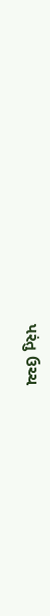પરંતુ ઉચ્ચ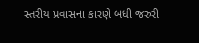સ્તરીય પ્રવાસના કારણે બધી જરુરી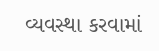વ્યવસ્થા કરવામાં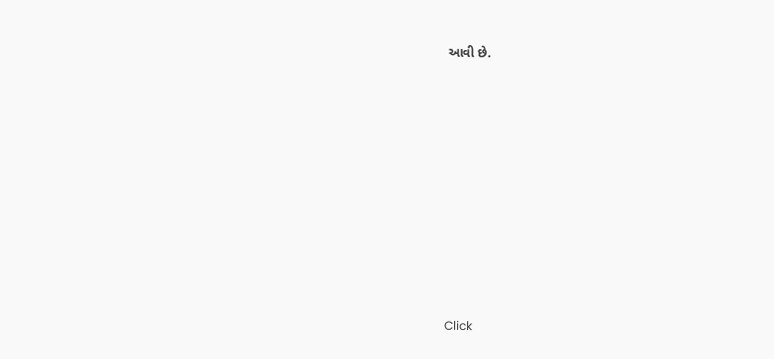આવી છે.












Click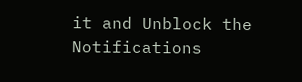it and Unblock the Notifications